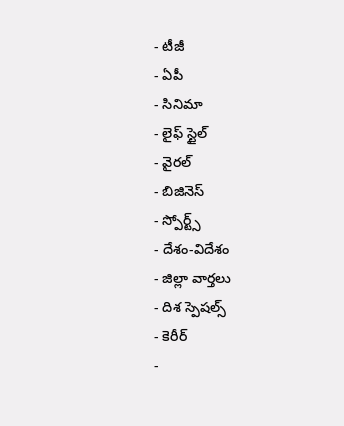- టీజీ
- ఏపీ
- సినిమా
- లైఫ్ స్టైల్
- వైరల్
- బిజినెస్
- స్పోర్ట్స్
- దేశం-విదేశం
- జిల్లా వార్తలు
- దిశ స్పెషల్స్
- కెరీర్
-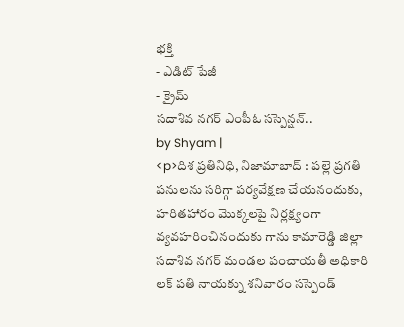భక్తి
- ఎడిట్ పేజీ
- క్రైమ్
సదాశివ నగర్ ఎంపీఓ సస్పెన్షన్..
by Shyam |
<p>దిశ ప్రతినిధి, నిజామాబాద్ : పల్లె ప్రగతి పనులను సరిగ్గా పర్యవేక్షణ చేయనందుకు, హరితహారం మొక్కలపై నిర్లక్ష్యంగా వ్యవహరించినందుకు గాను కామారెడ్డి జిల్లా సదాశివ నగర్ మండల పంచాయతీ అధికారి లక్ పతి నాయక్ను శనివారం సస్పెండ్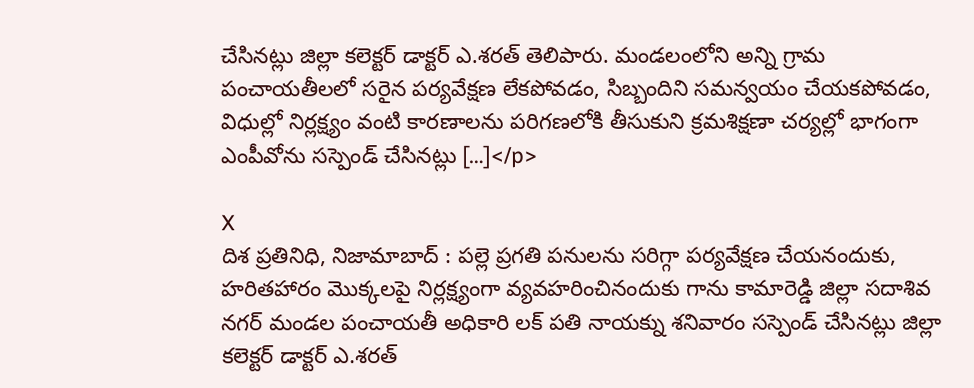చేసినట్లు జిల్లా కలెక్టర్ డాక్టర్ ఎ.శరత్ తెలిపారు. మండలంలోని అన్ని గ్రామ పంచాయతీలలో సరైన పర్యవేక్షణ లేకపోవడం, సిబ్బందిని సమన్వయం చేయకపోవడం, విధుల్లో నిర్లక్ష్యం వంటి కారణాలను పరిగణలోకి తీసుకుని క్రమశిక్షణా చర్యల్లో భాగంగా ఎంపీవోను సస్పెండ్ చేసినట్లు […]</p>

X
దిశ ప్రతినిధి, నిజామాబాద్ : పల్లె ప్రగతి పనులను సరిగ్గా పర్యవేక్షణ చేయనందుకు, హరితహారం మొక్కలపై నిర్లక్ష్యంగా వ్యవహరించినందుకు గాను కామారెడ్డి జిల్లా సదాశివ నగర్ మండల పంచాయతీ అధికారి లక్ పతి నాయక్ను శనివారం సస్పెండ్ చేసినట్లు జిల్లా కలెక్టర్ డాక్టర్ ఎ.శరత్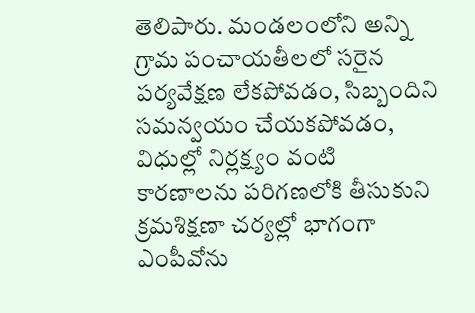తెలిపారు. మండలంలోని అన్ని గ్రామ పంచాయతీలలో సరైన పర్యవేక్షణ లేకపోవడం, సిబ్బందిని సమన్వయం చేయకపోవడం, విధుల్లో నిర్లక్ష్యం వంటి కారణాలను పరిగణలోకి తీసుకుని క్రమశిక్షణా చర్యల్లో భాగంగా ఎంపీవోను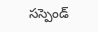సస్పెండ్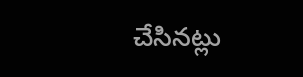చేసినట్లు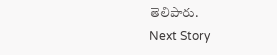తెలిపారు.
Next Story